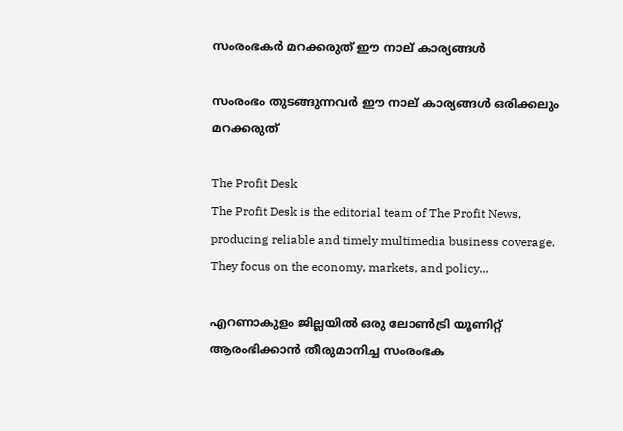സംരംഭകര്‍ മറക്കരുത് ഈ നാല് കാര്യങ്ങള്‍

സംരംഭം തുടങ്ങുന്നവര്‍ ഈ നാല് കാര്യങ്ങള്‍ ഒരിക്കലും മറക്കരുത്

The Profit Desk
The Profit Desk is the editorial team of The Profit News, producing reliable and timely multimedia business coverage. They focus on the economy, markets, and policy...

എറണാകുളം ജില്ലയില്‍ ഒരു ലോണ്‍ട്രി യൂണിറ്റ് ആരംഭിക്കാന്‍ തീരുമാനിച്ച സംരംഭക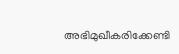അഭിമുഖീകരിക്കേണ്ടി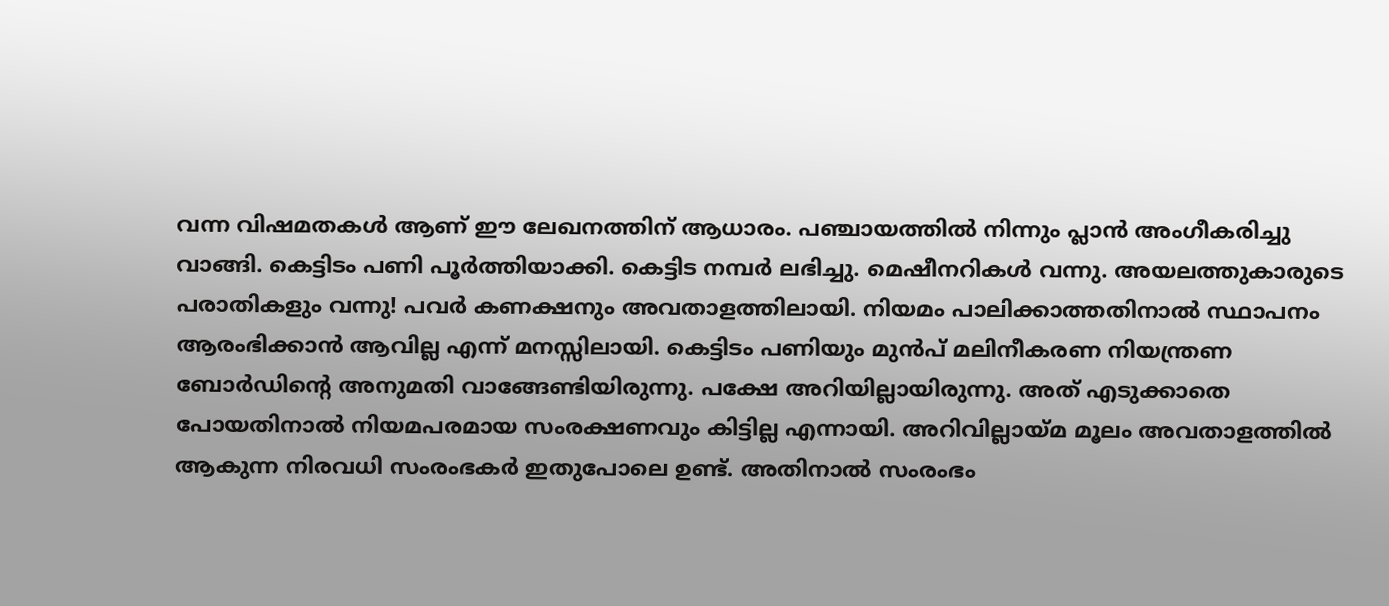വന്ന വിഷമതകള്‍ ആണ് ഈ ലേഖനത്തിന് ആധാരം. പഞ്ചായത്തില്‍ നിന്നും പ്ലാന്‍ അംഗീകരിച്ചു വാങ്ങി. കെട്ടിടം പണി പൂര്‍ത്തിയാക്കി. കെട്ടിട നമ്പര്‍ ലഭിച്ചു. മെഷീനറികള്‍ വന്നു. അയലത്തുകാരുടെ പരാതികളും വന്നു! പവര്‍ കണക്ഷനും അവതാളത്തിലായി. നിയമം പാലിക്കാത്തതിനാല്‍ സ്ഥാപനം ആരംഭിക്കാന്‍ ആവില്ല എന്ന് മനസ്സിലായി. കെട്ടിടം പണിയും മുന്‍പ് മലിനീകരണ നിയന്ത്രണ ബോര്‍ഡിന്റെ അനുമതി വാങ്ങേണ്ടിയിരുന്നു. പക്ഷേ അറിയില്ലായിരുന്നു. അത് എടുക്കാതെ പോയതിനാല്‍ നിയമപരമായ സംരക്ഷണവും കിട്ടില്ല എന്നായി. അറിവില്ലായ്മ മൂലം അവതാളത്തില്‍ ആകുന്ന നിരവധി സംരംഭകര്‍ ഇതുപോലെ ഉണ്ട്. അതിനാല്‍ സംരംഭം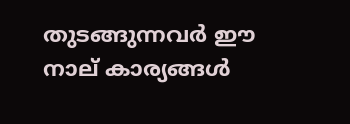തുടങ്ങുന്നവര്‍ ഈ നാല് കാര്യങ്ങള്‍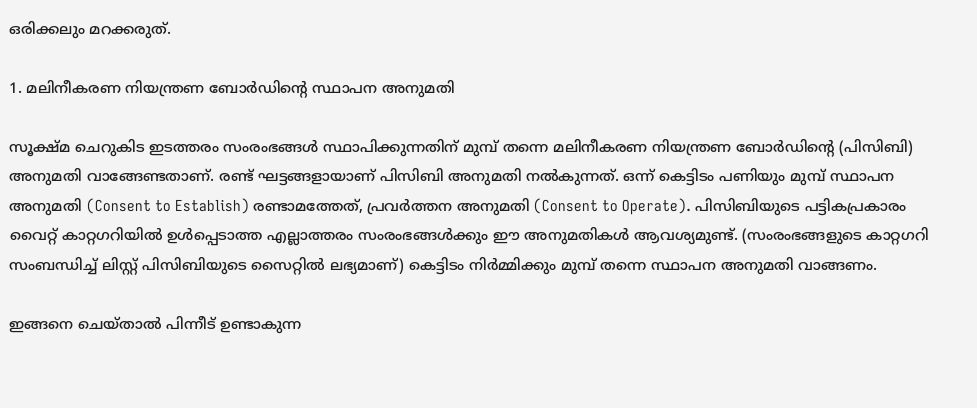ഒരിക്കലും മറക്കരുത്.

1. മലിനീകരണ നിയന്ത്രണ ബോര്‍ഡിന്റെ സ്ഥാപന അനുമതി

സൂക്ഷ്മ ചെറുകിട ഇടത്തരം സംരംഭങ്ങള്‍ സ്ഥാപിക്കുന്നതിന് മുമ്പ് തന്നെ മലിനീകരണ നിയന്ത്രണ ബോര്‍ഡിന്റെ (പിസിബി) അനുമതി വാങ്ങേണ്ടതാണ്. രണ്ട് ഘട്ടങ്ങളായാണ് പിസിബി അനുമതി നല്‍കുന്നത്. ഒന്ന് കെട്ടിടം പണിയും മുമ്പ് സ്ഥാപന അനുമതി (Consent to Establish) രണ്ടാമത്തേത്, പ്രവര്‍ത്തന അനുമതി (Consent to Operate). പിസിബിയുടെ പട്ടികപ്രകാരം വൈറ്റ് കാറ്റഗറിയില്‍ ഉള്‍പ്പെടാത്ത എല്ലാത്തരം സംരംഭങ്ങള്‍ക്കും ഈ അനുമതികള്‍ ആവശ്യമുണ്ട്. (സംരംഭങ്ങളുടെ കാറ്റഗറി സംബന്ധിച്ച് ലിസ്റ്റ് പിസിബിയുടെ സൈറ്റില്‍ ലഭ്യമാണ്) കെട്ടിടം നിര്‍മ്മിക്കും മുമ്പ് തന്നെ സ്ഥാപന അനുമതി വാങ്ങണം.

ഇങ്ങനെ ചെയ്താല്‍ പിന്നീട് ഉണ്ടാകുന്ന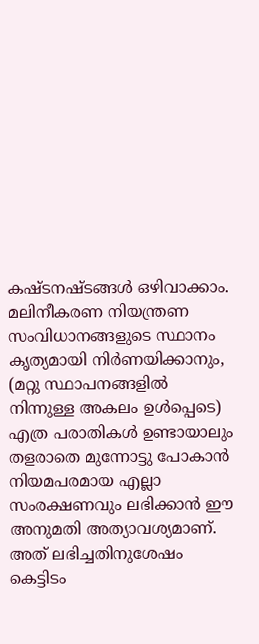കഷ്ടനഷ്ടങ്ങള്‍ ഒഴിവാക്കാം. മലിനീകരണ നിയന്ത്രണ സംവിധാനങ്ങളുടെ സ്ഥാനം കൃത്യമായി നിര്‍ണയിക്കാനും, (മറ്റു സ്ഥാപനങ്ങളില്‍ നിന്നുള്ള അകലം ഉള്‍പ്പെടെ) എത്ര പരാതികള്‍ ഉണ്ടായാലും തളരാതെ മുന്നോട്ടു പോകാന്‍ നിയമപരമായ എല്ലാ സംരക്ഷണവും ലഭിക്കാന്‍ ഈ അനുമതി അത്യാവശ്യമാണ്. അത് ലഭിച്ചതിനുശേഷം കെട്ടിടം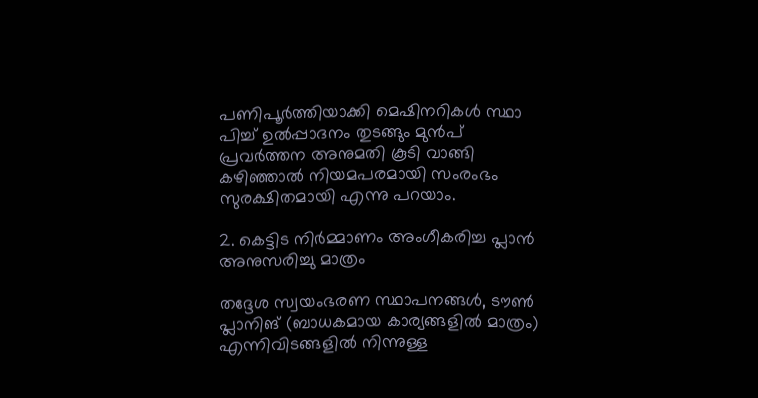പണിപൂര്‍ത്തിയാക്കി മെഷിനറികള്‍ സ്ഥാ
പിച്ച് ഉല്‍പ്പാദനം തുടങ്ങും മുന്‍പ് പ്രവര്‍ത്തന അനുമതി കൂടി വാങ്ങി കഴിഞ്ഞാല്‍ നിയമപരമായി സംരംഭം സുരക്ഷിതമായി എന്നു പറയാം.

2. കെട്ടിട നിര്‍മ്മാണം അംഗീകരിച്ച പ്ലാന്‍ അനുസരിച്ചു മാത്രം

തദ്ദേശ സ്വയംഭരണ സ്ഥാപനങ്ങള്‍, ടൗണ്‍ പ്ലാനിങ് (ബാധകമായ കാര്യങ്ങളില്‍ മാത്രം) എന്നിവിടങ്ങളില്‍ നിന്നുള്ള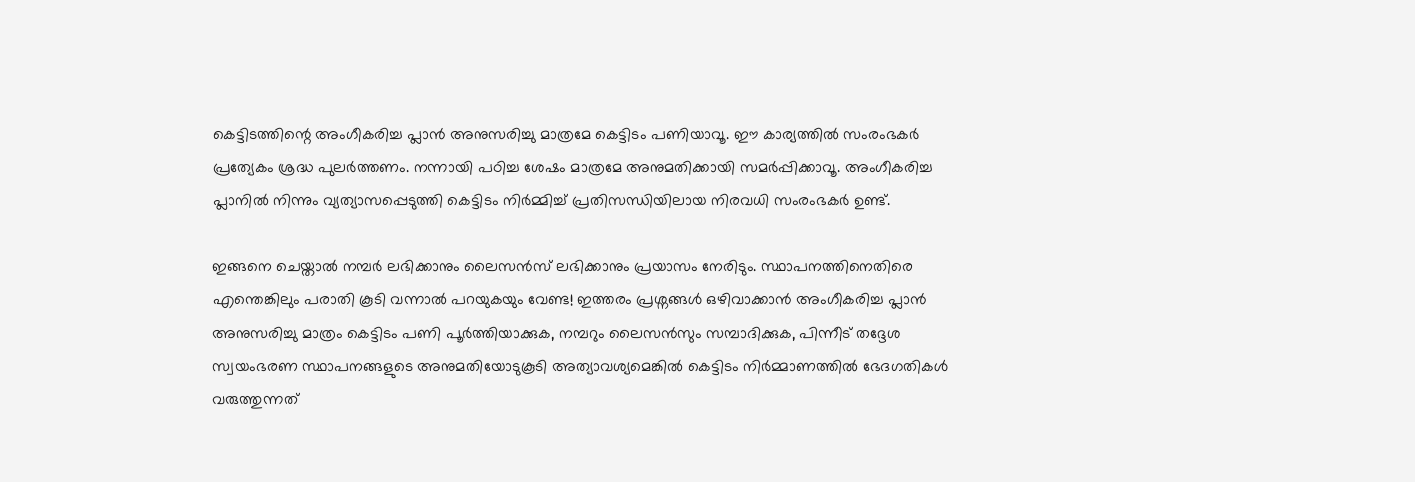കെട്ടിടത്തിന്റെ അംഗീകരിച്ച പ്ലാന്‍ അനുസരിച്ചു മാത്രമേ കെട്ടിടം പണിയാവൂ. ഈ കാര്യത്തില്‍ സംരംഭകര്‍ പ്രത്യേകം ശ്രദ്ധ പുലര്‍ത്തണം. നന്നായി പഠിച്ച ശേഷം മാത്രമേ അനുമതിക്കായി സമര്‍പ്പിക്കാവൂ. അംഗീകരിച്ച പ്ലാനില്‍ നിന്നും വ്യത്യാസപ്പെടുത്തി കെട്ടിടം നിര്‍മ്മിച്ച് പ്രതിസന്ധിയിലായ നിരവധി സംരംഭകര്‍ ഉണ്ട്.

ഇങ്ങനെ ചെയ്താല്‍ നമ്പര്‍ ലഭിക്കാനും ലൈസന്‍സ് ലഭിക്കാനും പ്രയാസം നേരിടും. സ്ഥാപനത്തിനെതിരെ എന്തെങ്കിലും പരാതി കൂടി വന്നാല്‍ പറയുകയും വേണ്ട! ഇത്തരം പ്രശ്നങ്ങള്‍ ഒഴിവാക്കാന്‍ അംഗീകരിച്ച പ്ലാന്‍ അനുസരിച്ചു മാത്രം കെട്ടിടം പണി പൂര്‍ത്തിയാക്കുക, നമ്പറും ലൈസന്‍സും സമ്പാദിക്കുക, പിന്നീട് തദ്ദേശ സ്വയംഭരണ സ്ഥാപനങ്ങളുടെ അനുമതിയോടുകൂടി അത്യാവശ്യമെങ്കില്‍ കെട്ടിടം നിര്‍മ്മാണത്തില്‍ ഭേദഗതികള്‍ വരുത്തുന്നത്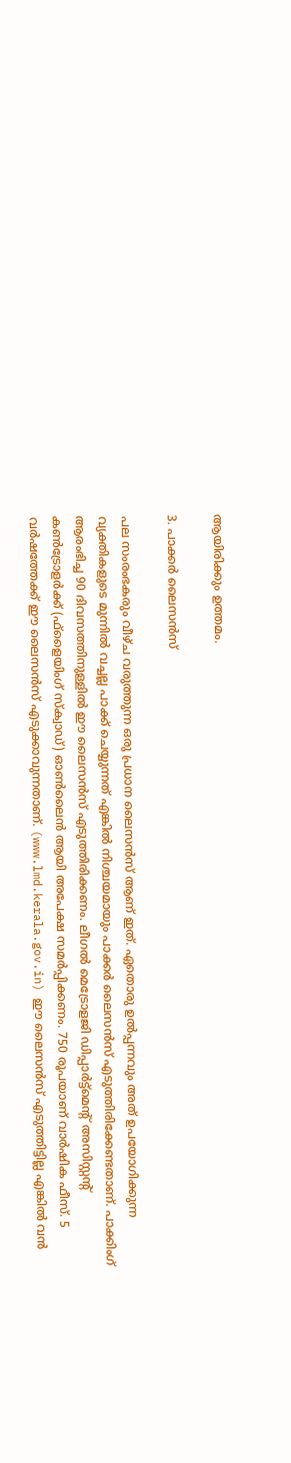ആയിരിക്കും ഉത്തമം.

3. പാക്കര്‍ ലൈസന്‍സ്

പല സംരംഭകരും വീഴ്ച വരുത്തുന്ന ഒരു പ്രധാന ലൈസന്‍സ് ആണ് ഇത്. ഏതൊരു ഉല്‍പ്പന്നവും അത് ഉപയോഗിക്കുന്ന വ്യക്തികളുടെ മുന്നില്‍ വച്ചല്ല പാക്ക് ചെയ്യുന്നത് എങ്കില്‍ നിശ്ചയമായും പാക്കര്‍ ലൈസന്‍സ് എടുത്തിരിക്കേണ്ടതാണ്. പാക്കിംഗ് ആരംഭിച്ച 90 ദിവസത്തിനുള്ളില്‍ ഈ ലൈസന്‍സ് എടുത്തിരിക്കണം. ലീഗല്‍ മെട്രോളജി ഡിപ്പാര്‍ട്ട്മെന്റ് അസിസ്റ്റന്റ് കണ്‍ട്രോളര്‍ക്ക് (ഫ്ളൈയിംഗ് സ്‌ക്വാഡ്) ഓണ്‍ലൈന്‍ ആയി അപേക്ഷ സമര്‍പ്പിക്കണം. 750 രൂപയാണ് വാര്‍ഷിക ഫീസ്. 5 വര്‍ഷത്തേക്ക് ഈ ലൈസന്‍സ് എടുക്കാവുന്നതാണ്. (www.lmd.kerala.gov.in) ഈ ലൈസന്‍സ് എടുത്തിട്ടില്ല എങ്കില്‍ വന്‍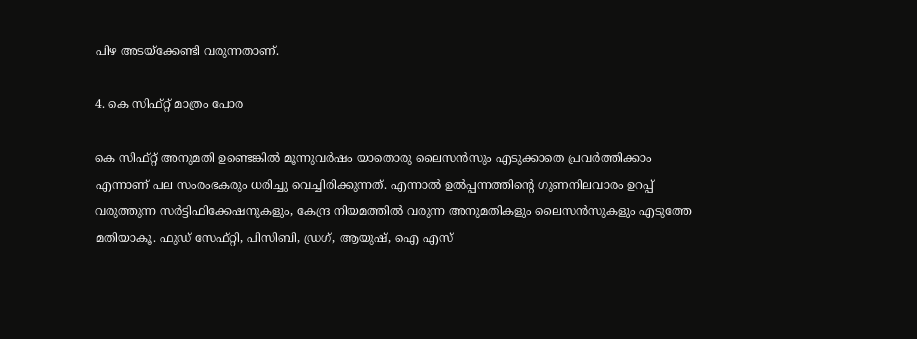പിഴ അടയ്ക്കേണ്ടി വരുന്നതാണ്.

4. കെ സിഫ്റ്റ് മാത്രം പോര

കെ സിഫ്റ്റ് അനുമതി ഉണ്ടെങ്കില്‍ മൂന്നുവര്‍ഷം യാതൊരു ലൈസന്‍സും എടുക്കാതെ പ്രവര്‍ത്തിക്കാം എന്നാണ് പല സംരംഭകരും ധരിച്ചു വെച്ചിരിക്കുന്നത്. എന്നാല്‍ ഉല്‍പ്പന്നത്തിന്റെ ഗുണനിലവാരം ഉറപ്പ് വരുത്തുന്ന സര്‍ട്ടിഫിക്കേഷനുകളും, കേന്ദ്ര നിയമത്തില്‍ വരുന്ന അനുമതികളും ലൈസന്‍സുകളും എടുത്തേ മതിയാകൂ. ഫുഡ് സേഫ്റ്റി, പിസിബി, ഡ്രഗ്, ആയുഷ്, ഐ എസ്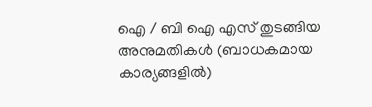ഐ / ബി ഐ എസ് തുടങ്ങിയ അനുമതികള്‍ (ബാധകമായ കാര്യങ്ങളില്‍)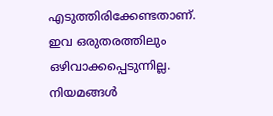എടുത്തിരിക്കേണ്ടതാണ്. ഇവ ഒരുതരത്തിലും ഒഴിവാക്കപ്പെടുന്നില്ല. നിയമങ്ങള്‍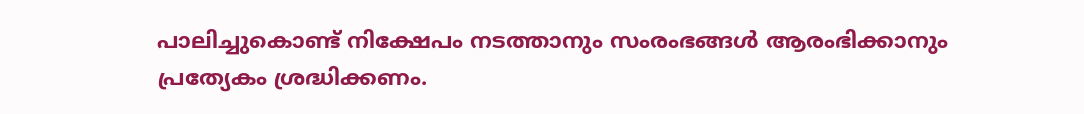പാലിച്ചുകൊണ്ട് നിക്ഷേപം നടത്താനും സംരംഭങ്ങള്‍ ആരംഭിക്കാനും പ്രത്യേകം ശ്രദ്ധിക്കണം.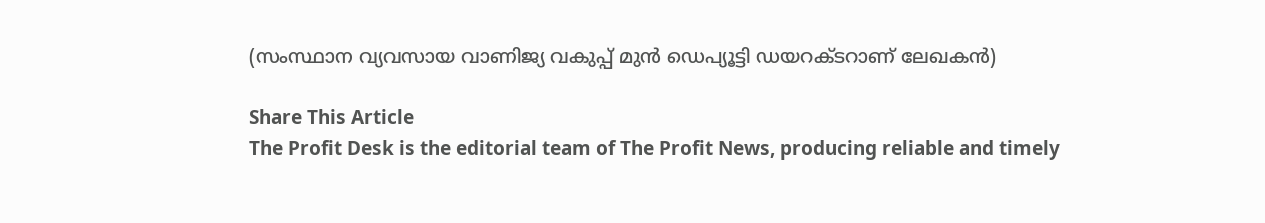(സംസ്ഥാന വ്യവസായ വാണിജ്യ വകുപ്പ് മുന്‍ ഡെപ്യൂട്ടി ഡയറക്ടറാണ് ലേഖകന്‍)

Share This Article
The Profit Desk is the editorial team of The Profit News, producing reliable and timely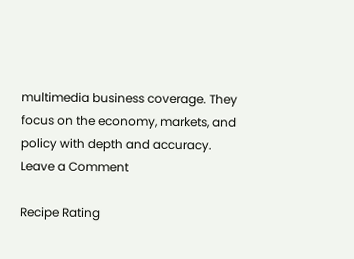multimedia business coverage. They focus on the economy, markets, and policy with depth and accuracy.
Leave a Comment

Recipe Rating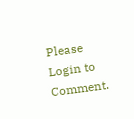Please Login to Comment.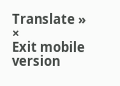Translate »
×
Exit mobile version